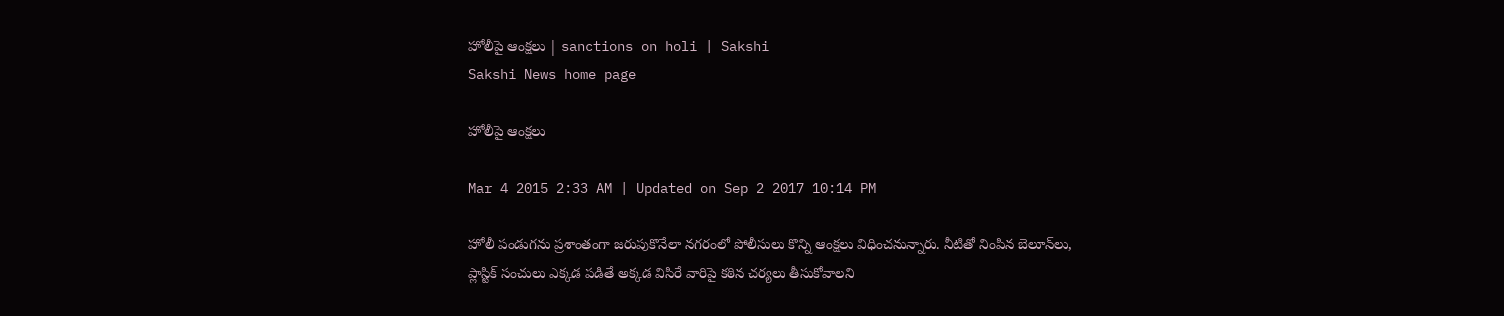హోలీపై ఆంక్షలు | sanctions on holi | Sakshi
Sakshi News home page

హోలీపై ఆంక్షలు

Mar 4 2015 2:33 AM | Updated on Sep 2 2017 10:14 PM

హోలీ పండుగను ప్రశాంతంగా జరుపుకొనేలా నగరంలో పోలీసులు కొన్ని ఆంక్షలు విధించనున్నారు. నీటితో నింపిన బెలూన్‌లు, ప్లాస్టిక్ సంచులు ఎక్కడ పడితే అక్కడ విసిరే వారిపై కఠిన చర్యలు తీసుకోవాలని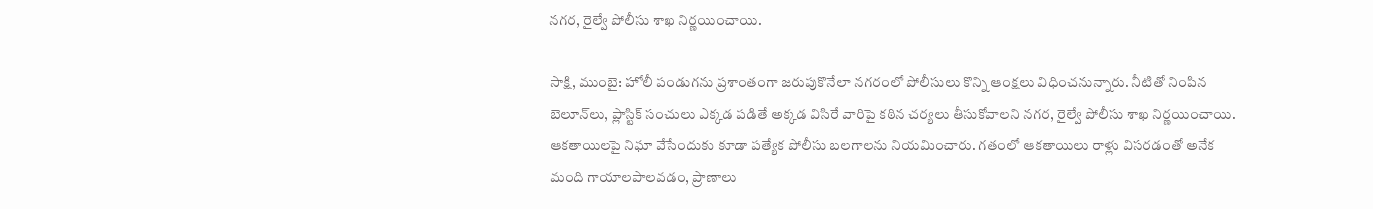నగర, రైల్వే పోలీసు శాఖ నిర్ణయించాయి.

సాక్షి, ముంబై: హోలీ పండుగను ప్రశాంతంగా జరుపుకొనేలా నగరంలో పోలీసులు కొన్ని ఆంక్షలు విధించనున్నారు. నీటితో నింపిన బెలూన్‌లు, ప్లాస్టిక్ సంచులు ఎక్కడ పడితే అక్కడ విసిరే వారిపై కఠిన చర్యలు తీసుకోవాలని నగర, రైల్వే పోలీసు శాఖ నిర్ణయించాయి. ఆకతాయిలపై నిఘా వేసేందుకు కూడా పత్యేక పోలీసు బలగాలను నియమించారు. గతంలో ఆకతాయిలు రాళ్లు విసరడంతో అనేక మంది గాయాలపాలవడం, ప్రాణాలు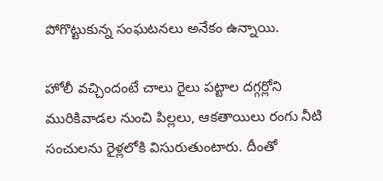పోగొట్టుకున్న సంఘటనలు అనేకం ఉన్నాయి.

హోలీ వచ్చిందంటే చాలు రైలు పట్టాల దగ్గర్లోని మురికివాడల నుంచి పిల్లలు, ఆకతాయిలు రంగు నీటి సంచులను రైళ్లలోకి విసురుతుంటారు. దీంతో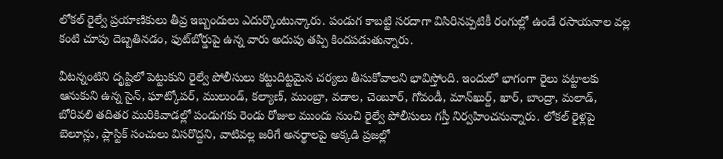లోకల్ రైల్వే ప్రయాణికులు తీవ్ర ఇబ్బందులు ఎదుర్కొంటున్కారు. పండుగ కాబట్టి సరదాగా విసిరినప్పటికీ రంగుల్లో ఉండే రసాయనాల వల్ల కంటి చూపు దెబ్బతినడం, ఫుట్‌బోర్డుపై ఉన్న వారు అదుపు తప్పి కిందపడుతున్నారు.

వీటన్నంటిని దృష్టిలో పెట్టుకుని రైల్వే పోలీసులు కట్టుదిట్టమైన చర్యలు తీసుకోవాలని భావిస్తోంది. ఇందులో భాగంగా రైలు పట్టాలకు ఆనుకుని ఉన్న సైన్, ఘాట్కోపర్, ములుండ్, కల్యాణ్, ముంబ్రా, వడాల, చెంబూర్, గోవండీ, మాన్‌ఖుర్ద్, ఖార్, బాంద్రా, మలాడ్, బోరివలి తదితర మురికివాడల్లో పండుగకు రెండు రోజుల ముందు నుంచి రైల్వే పోలీసులు గస్తీ నిర్వహించనున్నారు. లోకల్ రైళ్లపై బెలూన్లు, ప్లాస్టిక్ సంచులు విసరొద్దని, వాటివల్ల జరిగే అనర్థాలపై అక్కడి ప్రజల్లో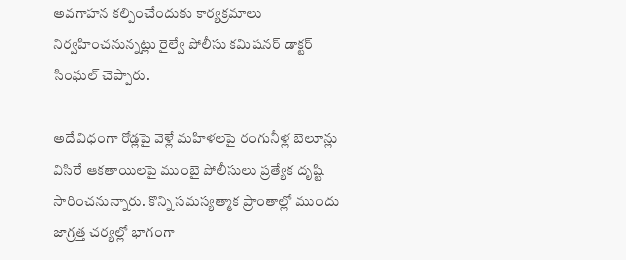అవగాహన కల్పించేందుకు కార్యక్రమాలు నిర్వహించనున్నట్లు రైల్వే పోలీసు కమిషనర్ డాక్టర్ సింఘల్ చెప్పారు.

అదేవిధంగా రోడ్లపై వెళ్లే మహిళలపై రంగునీళ్ల బెలూన్లు విసిరే ఆకతాయిలపై ముంబై పోలీసులు ప్రత్యేక దృష్టి సారించనున్నారు. కొన్ని సమస్యత్మాక ప్రాంతాల్లో ముందు జాగ్రత్త చర్యల్లో భాగంగా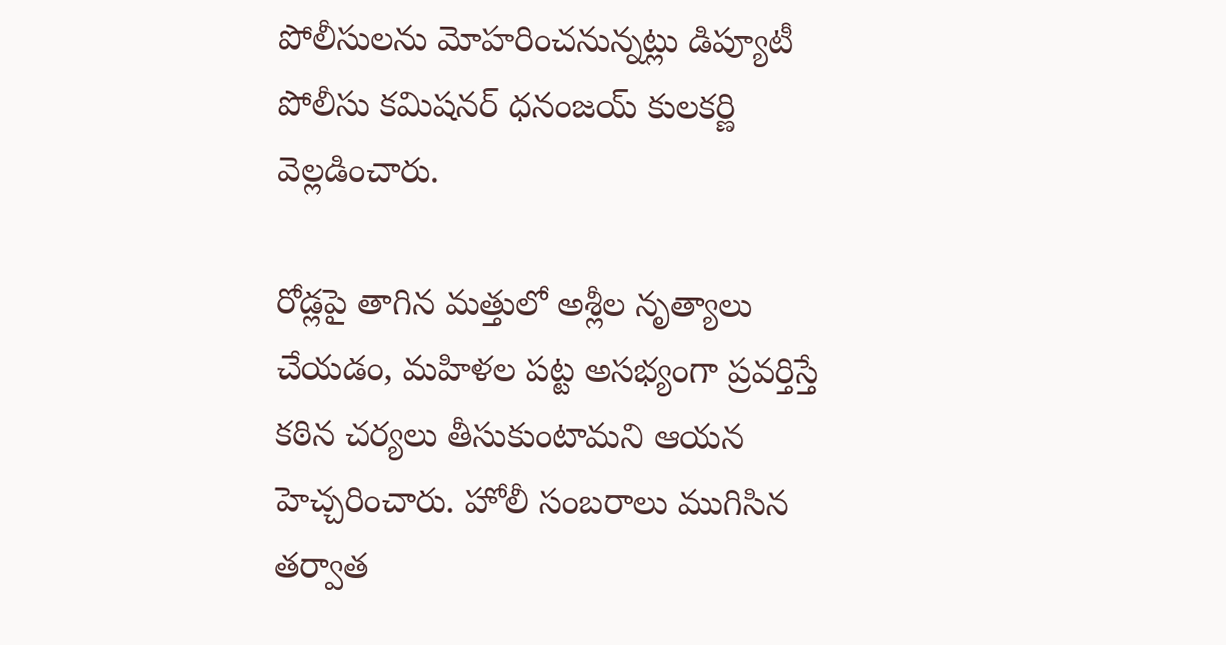పోలీసులను మోహరించనున్నట్లు డిప్యూటీ పోలీసు కమిషనర్ ధనంజయ్ కులకర్ణి వెల్లడించారు.

రోడ్లపై తాగిన మత్తులో అశ్లీల నృత్యాలు చేయడం, మహిళల పట్ట అసభ్యంగా ప్రవర్తిస్తే కఠిన చర్యలు తీసుకుంటామని ఆయన హెచ్చరించారు. హోలీ సంబరాలు ముగిసిన తర్వాత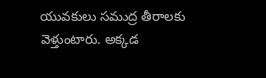యువకులు సముద్ర తీరాలకు వెళ్తుంటారు. అక్కడ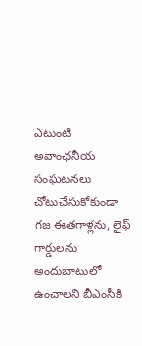ఎటుంటి అవాంఛనీయ సంఘటనలు చోటుచేసుకోకుండా గజ ఈతగాళ్లను, లైఫ్ గార్డులను అందుబాటులో ఉంచాలని బీఎంసీకి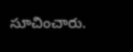సూచించారు.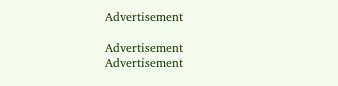Advertisement

Advertisement
Advertisement